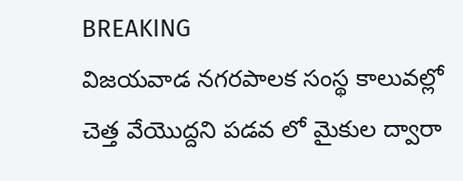BREAKING
విజయవాడ నగరపాలక సంస్థ కాలువల్లో చెత్త వేయొద్దని పడవ లో మైకుల ద్వారా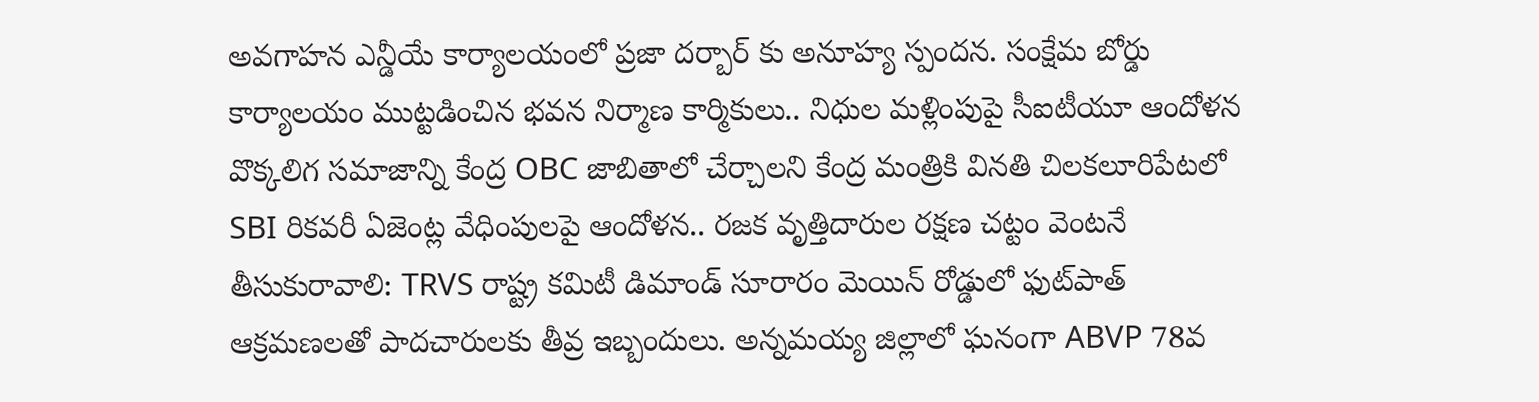అవగాహన ఎన్డీయే కార్యాలయంలో ప్రజా దర్బార్ కు అనూహ్య స్పందన. సంక్షేమ బోర్డు కార్యాలయం ముట్టడించిన భవన నిర్మాణ కార్మికులు.. నిధుల మళ్లింపుపై సీఐటీయూ ఆందోళన వొక్కలిగ సమాజాన్ని కేంద్ర OBC జాబితాలో చేర్చాలని కేంద్ర మంత్రికి వినతి చిలకలూరిపేటలో SBI రికవరీ ఏజెంట్ల వేధింపులపై ఆందోళన.. రజక వృత్తిదారుల రక్షణ చట్టం వెంటనే తీసుకురావాలి: TRVS రాష్ట్ర కమిటీ డిమాండ్ సూరారం మెయిన్ రోడ్డులో ఫుట్‌పాత్ ఆక్రమణలతో పాదచారులకు తీవ్ర ఇబ్బందులు. అన్నమయ్య జిల్లాలో ఘనంగా ABVP 78వ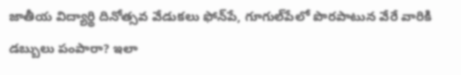జాతీయ విద్యార్థి దినోత్సవ వేడుకలు ఫోన్‌పే, గూగుల్‌పేలో పొరపాటున వేరే వారికి డబ్బులు పంపారా? ఇలా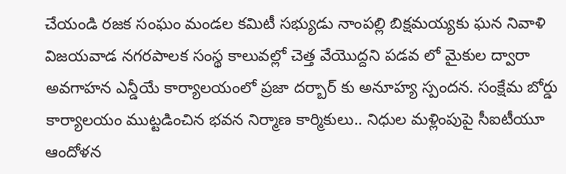చేయండి రజక సంఘం మండల కమిటీ సభ్యుడు నాంపల్లి బిక్షమయ్యకు ఘన నివాళి విజయవాడ నగరపాలక సంస్థ కాలువల్లో చెత్త వేయొద్దని పడవ లో మైకుల ద్వారా అవగాహన ఎన్డీయే కార్యాలయంలో ప్రజా దర్బార్ కు అనూహ్య స్పందన. సంక్షేమ బోర్డు కార్యాలయం ముట్టడించిన భవన నిర్మాణ కార్మికులు.. నిధుల మళ్లింపుపై సీఐటీయూ ఆందోళన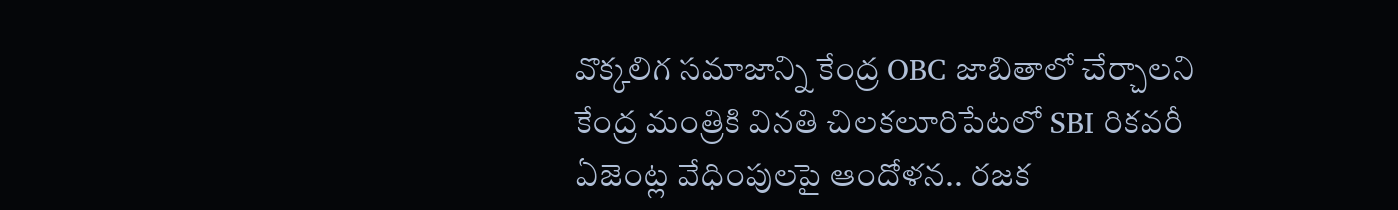వొక్కలిగ సమాజాన్ని కేంద్ర OBC జాబితాలో చేర్చాలని కేంద్ర మంత్రికి వినతి చిలకలూరిపేటలో SBI రికవరీ ఏజెంట్ల వేధింపులపై ఆందోళన.. రజక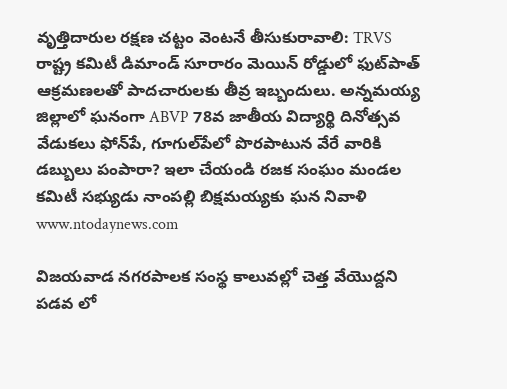వృత్తిదారుల రక్షణ చట్టం వెంటనే తీసుకురావాలి: TRVS రాష్ట్ర కమిటీ డిమాండ్ సూరారం మెయిన్ రోడ్డులో ఫుట్‌పాత్ ఆక్రమణలతో పాదచారులకు తీవ్ర ఇబ్బందులు. అన్నమయ్య జిల్లాలో ఘనంగా ABVP 78వ జాతీయ విద్యార్థి దినోత్సవ వేడుకలు ఫోన్‌పే, గూగుల్‌పేలో పొరపాటున వేరే వారికి డబ్బులు పంపారా? ఇలా చేయండి రజక సంఘం మండల కమిటీ సభ్యుడు నాంపల్లి బిక్షమయ్యకు ఘన నివాళి
www.ntodaynews.com

విజయవాడ నగరపాలక సంస్థ కాలువల్లో చెత్త వేయొద్దని పడవ లో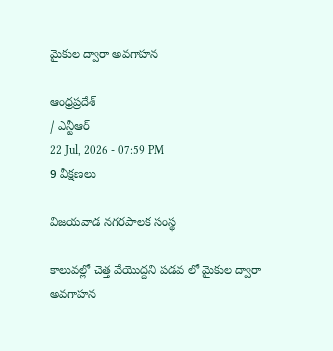మైకుల ద్వారా అవగాహన

ఆంధ్రప్రదేశ్
/ ఎన్టీఆర్
22 Jul, 2026 - 07:59 PM
9 వీక్షణలు

విజయవాడ నగరపాలక సంస్థ

కాలువల్లో చెత్త వేయొద్దని పడవ లో మైకుల ద్వారా అవగాహన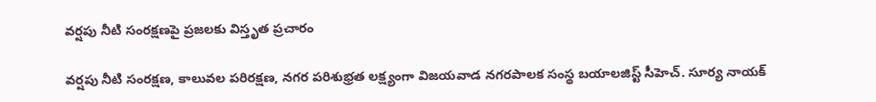వర్షపు నీటి సంరక్షణపై ప్రజలకు విస్తృత ప్రచారం

వర్షపు నీటి సంరక్షణ, కాలువల పరిరక్షణ, నగర పరిశుభ్రత లక్ష్యంగా విజయవాడ నగరపాలక సంస్థ బయాలజిస్ట్ సీహెచ్. సూర్య నాయక్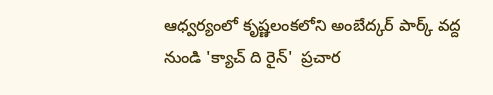ఆధ్వర్యంలో కృష్ణలంకలోని అంబేద్కర్ పార్క్ వద్ద నుండి 'క్యాచ్ ది రైన్'  ప్రచార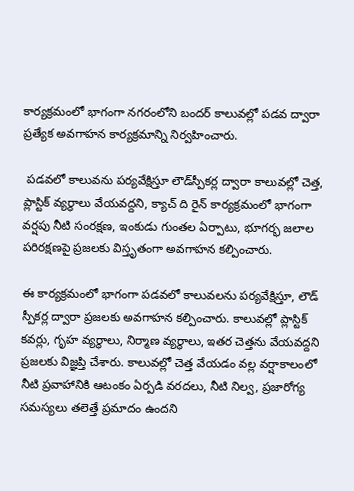కార్యక్రమంలో భాగంగా నగరంలోని బందర్ కాలువల్లో పడవ ద్వారా ప్రత్యేక అవగాహన కార్యక్రమాన్ని నిర్వహించారు.

 పడవలో కాలువను పర్యవేక్షిస్తూ లౌడ్‌స్పీకర్ల ద్వారా కాలువల్లో చెత్త, ప్లాస్టిక్ వ్యర్థాలు వేయవద్దని, క్యాచ్ ది రైన్ కార్యక్రమంలో భాగంగా వర్షపు నీటి సంరక్షణ, ఇంకుడు గుంతల ఏర్పాటు, భూగర్భ జలాల పరిరక్షణపై ప్రజలకు విస్తృతంగా అవగాహన కల్పించారు.

ఈ కార్యక్రమంలో భాగంగా పడవలో కాలువలను పర్యవేక్షిస్తూ, లౌడ్ స్పీకర్ల ద్వారా ప్రజలకు అవగాహన కల్పించారు. కాలువల్లో ప్లాస్టిక్ కవర్లు, గృహ వ్యర్థాలు, నిర్మాణ వ్యర్థాలు, ఇతర చెత్తను వేయవద్దని ప్రజలకు విజ్ఞప్తి చేశారు. కాలువల్లో చెత్త వేయడం వల్ల వర్షాకాలంలో నీటి ప్రవాహానికి ఆటంకం ఏర్పడి వరదలు, నీటి నిల్వ, ప్రజారోగ్య సమస్యలు తలెత్తే ప్రమాదం ఉందని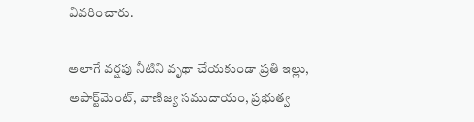వివరించారు.

అలాగే వర్షపు నీటిని వృథా చేయకుండా ప్రతి ఇల్లు, అపార్ట్‌మెంట్, వాణిజ్య సముదాయం, ప్రభుత్వ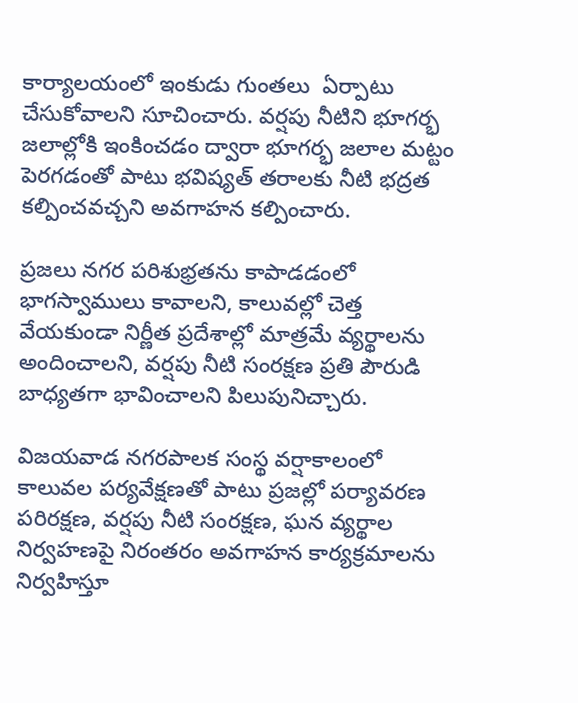కార్యాలయంలో ఇంకుడు గుంతలు  ఏర్పాటు చేసుకోవాలని సూచించారు. వర్షపు నీటిని భూగర్భ జలాల్లోకి ఇంకించడం ద్వారా భూగర్భ జలాల మట్టం పెరగడంతో పాటు భవిష్యత్ తరాలకు నీటి భద్రత కల్పించవచ్చని అవగాహన కల్పించారు.

ప్రజలు నగర పరిశుభ్రతను కాపాడడంలో భాగస్వాములు కావాలని, కాలువల్లో చెత్త వేయకుండా నిర్ణీత ప్రదేశాల్లో మాత్రమే వ్యర్థాలను అందించాలని, వర్షపు నీటి సంరక్షణ ప్రతి పౌరుడి బాధ్యతగా భావించాలని పిలుపునిచ్చారు.

విజయవాడ నగరపాలక సంస్థ వర్షాకాలంలో కాలువల పర్యవేక్షణతో పాటు ప్రజల్లో పర్యావరణ పరిరక్షణ, వర్షపు నీటి సంరక్షణ, ఘన వ్యర్థాల నిర్వహణపై నిరంతరం అవగాహన కార్యక్రమాలను నిర్వహిస్తూ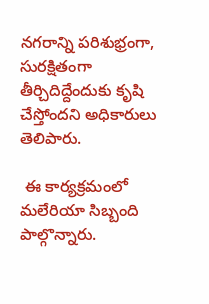నగరాన్ని పరిశుభ్రంగా, సురక్షితంగా తీర్చిదిద్దేందుకు కృషి చేస్తోందని అధికారులు తెలిపారు.

 ఈ కార్యక్రమంలో మలేరియా సిబ్బంది  పాల్గొన్నారు.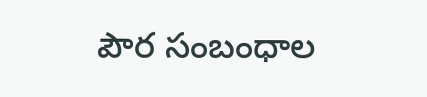పౌర సంబంధాల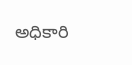అధికారి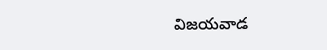విజయవాడ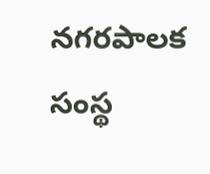నగరపాలక సంస్థ